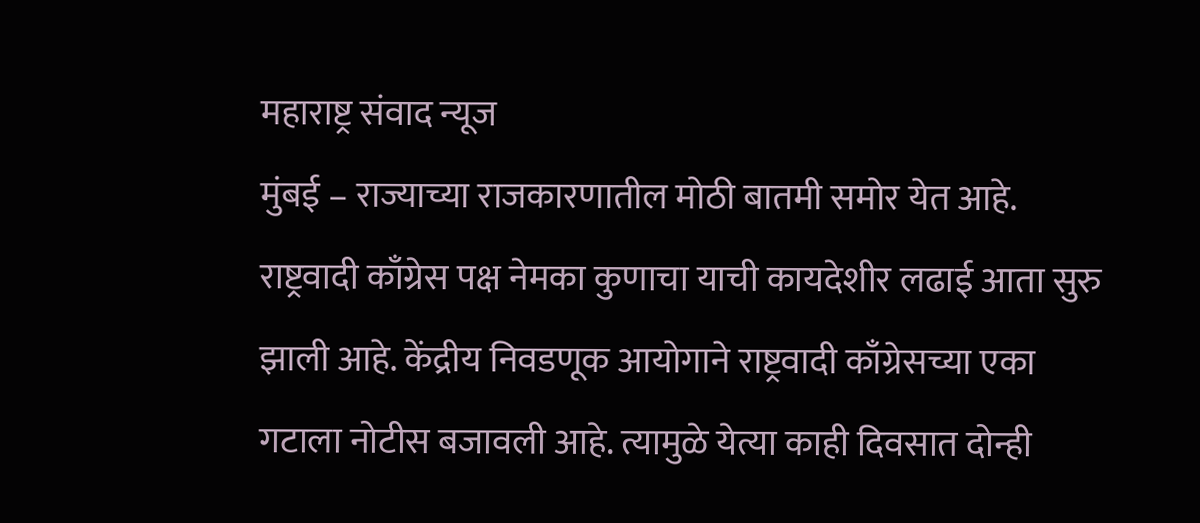महाराष्ट्र संवाद न्यूज
मुंबई – राज्याच्या राजकारणातील मोठी बातमी समोर येत आहे. राष्ट्रवादी काँग्रेस पक्ष नेमका कुणाचा याची कायदेशीर लढाई आता सुरु झाली आहे. केंद्रीय निवडणूक आयोगाने राष्ट्रवादी काँग्रेसच्या एका गटाला नोटीस बजावली आहे. त्यामुळे येत्या काही दिवसात दोन्ही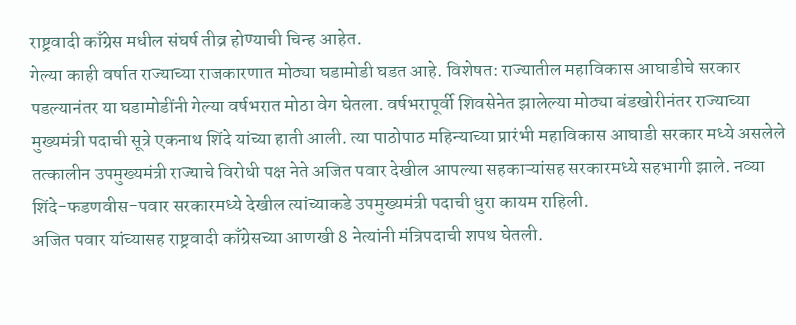राष्ट्रवादी काँग्रेस मधील संघर्ष तीव्र होण्याची चिन्ह आहेत.
गेल्या काही वर्षात राज्याच्या राजकारणात मोठ्या घडामोडी घडत आहे. विशेषत: राज्यातील महाविकास आघाडीचे सरकार पडल्यानंतर या घडामोडींनी गेल्या वर्षभरात मोठा वेग घेतला. वर्षभरापूर्वी शिवसेनेत झालेल्या मोठ्या बंडखोरीनंतर राज्याच्या मुख्यमंत्री पदाची सूत्रे एकनाथ शिंदे यांच्या हाती आली. त्या पाठोपाठ महिन्याच्या प्रारंभी महाविकास आघाडी सरकार मध्ये असलेले तत्कालीन उपमुख्यमंत्री राज्याचे विरोधी पक्ष नेते अजित पवार देखील आपल्या सहकाऱ्यांसह सरकारमध्ये सहभागी झाले. नव्या शिंदे-फडणवीस-पवार सरकारमध्ये देखील त्यांच्याकडे उपमुख्यमंत्री पदाची धुरा कायम राहिली.
अजित पवार यांच्यासह राष्ट्रवादी काँग्रेसच्या आणखी 8 नेत्यांनी मंत्रिपदाची शपथ घेतली.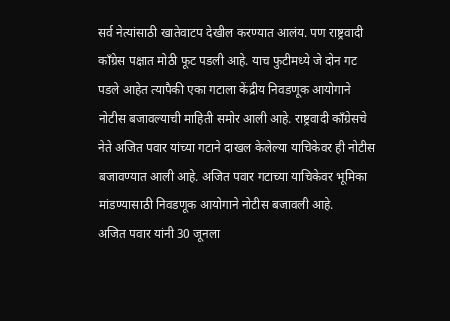सर्व नेत्यांसाठी खातेवाटप देखील करण्यात आलंय. पण राष्ट्रवादी काँग्रेस पक्षात मोठी फूट पडली आहे. याच फुटीमध्ये जे दोन गट पडले आहेत त्यापैकी एका गटाला केंद्रीय निवडणूक आयोगाने नोटीस बजावल्याची माहिती समोर आली आहे. राष्ट्रवादी काँग्रेसचे नेते अजित पवार यांच्या गटाने दाखल केलेल्या याचिकेवर ही नोटीस बजावण्यात आली आहे. अजित पवार गटाच्या याचिकेवर भूमिका मांडण्यासाठी निवडणूक आयोगाने नोटीस बजावली आहे.
अजित पवार यांनी 30 जूनला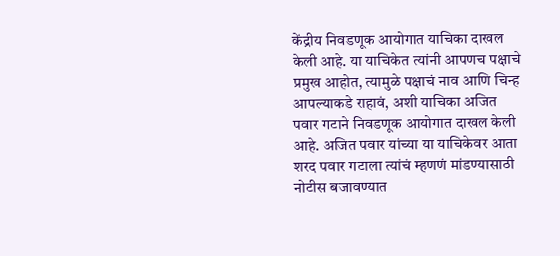केंद्रीय निवडणूक आयोगात याचिका दाखल केली आहे. या याचिकेत त्यांनी आपणच पक्षाचे प्रमुख आहोत, त्यामुळे पक्षाचं नाव आणि चिन्ह आपल्याकडे राहावं, अशी याचिका अजित पवार गटाने निवडणूक आयोगात दाखल केली आहे. अजित पवार यांच्या या याचिकेवर आता शरद पवार गटाला त्यांचं म्हणणं मांडण्यासाठी नोटीस बजावण्यात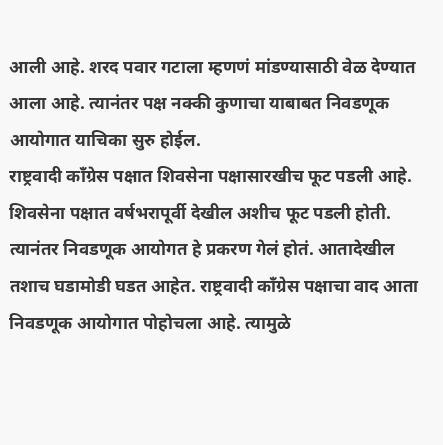आली आहे. शरद पवार गटाला म्हणणं मांडण्यासाठी वेळ देण्यात आला आहे. त्यानंतर पक्ष नक्की कुणाचा याबाबत निवडणूक आयोगात याचिका सुरु होईल.
राष्ट्रवादी काँग्रेस पक्षात शिवसेना पक्षासारखीच फूट पडली आहे. शिवसेना पक्षात वर्षभरापूर्वी देखील अशीच फूट पडली होती. त्यानंतर निवडणूक आयोगत हे प्रकरण गेलं होतं. आतादेखील तशाच घडामोडी घडत आहेत. राष्ट्रवादी काँग्रेस पक्षाचा वाद आता निवडणूक आयोगात पोहोचला आहे. त्यामुळे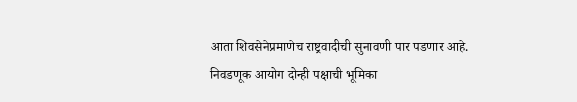आता शिवसेनेप्रमाणेच राष्ट्रवादीची सुनावणी पार पडणार आहे. निवडणूक आयोग दोन्ही पक्षाची भूमिका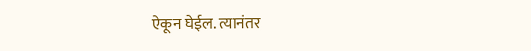ऐकून घेईल. त्यानंतर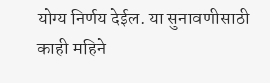योग्य निर्णय देईल. या सुनावणीसाठी काही महिने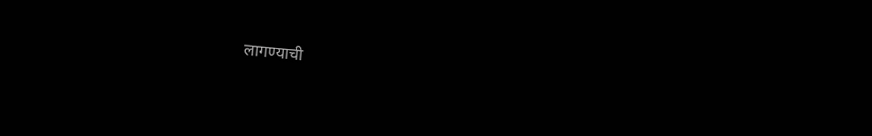लागण्याची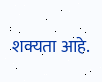शक्यता आहे.